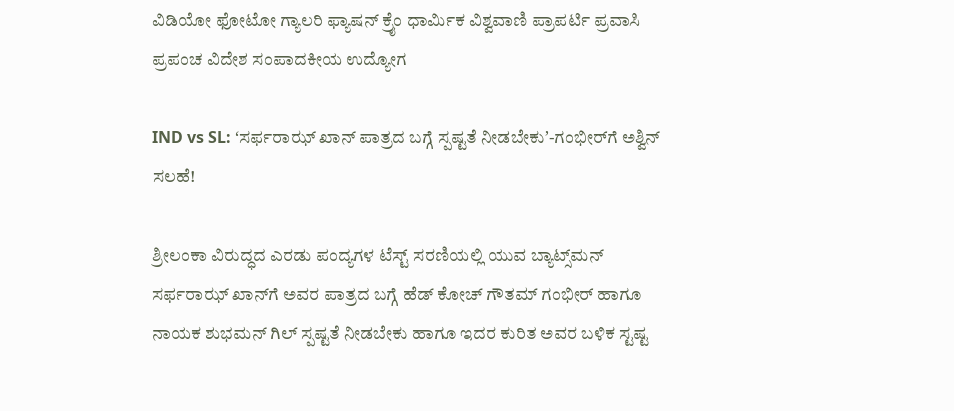ವಿಡಿಯೋ ಫೋಟೋ ಗ್ಯಾಲರಿ ಫ್ಯಾಷನ್ ಕ್ರೈಂ ಧಾರ್ಮಿಕ ವಿಶ್ವವಾಣಿ ಪ್ರಾಪರ್ಟಿ ಪ್ರವಾಸಿ ಪ್ರಪಂಚ ವಿದೇಶ ಸಂಪಾದಕೀಯ ಉದ್ಯೋಗ

IND vs SL: ʻಸರ್ಫರಾಝ್‌ ಖಾನ್‌ ಪಾತ್ರದ ಬಗ್ಗೆ ಸ್ಪಷ್ಟತೆ ನೀಡಬೇಕುʼ-ಗಂಭೀರ್‌ಗೆ ಅಶ್ವಿನ್‌ ಸಲಹೆ!

ಶ್ರೀಲಂಕಾ ವಿರುದ್ಧದ ಎರಡು ಪಂದ್ಯಗಳ ಟೆಸ್ಟ್‌ ಸರಣಿಯಲ್ಲಿ ಯುವ ಬ್ಯಾಟ್ಸ್‌ಮನ್‌ ಸರ್ಫರಾಝ್‌ ಖಾನ್‌ಗೆ ಅವರ ಪಾತ್ರದ ಬಗ್ಗೆ ಹೆಡ್‌ ಕೋಚ್‌ ಗೌತಮ್‌ ಗಂಭೀರ್‌ ಹಾಗೂ ನಾಯಕ ಶುಭಮನ್‌ ಗಿಲ್‌ ಸ್ಪಷ್ಟತೆ ನೀಡಬೇಕು ಹಾಗೂ ಇದರ ಕುರಿತ ಅವರ ಬಳಿಕ ಸ್ಟಷ್ಟ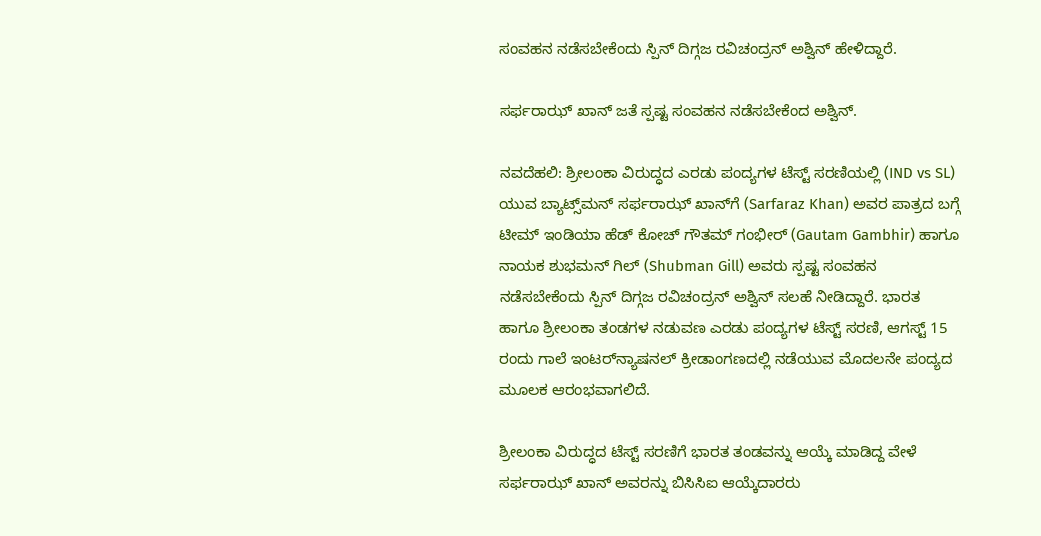ಸಂವಹನ ನಡೆಸಬೇಕೆಂದು ಸ್ಪಿನ್‌ ದಿಗ್ಗಜ ರವಿಚಂದ್ರನ್‌ ಅಶ್ವಿನ್‌ ಹೇಳಿದ್ದಾರೆ.

ಸರ್ಫರಾಝ್‌ ಖಾನ್‌ ಜತೆ ಸ್ಪಷ್ಟ ಸಂವಹನ ನಡೆಸಬೇಕೆಂದ ಅಶ್ವಿನ್‌.

ನವದೆಹಲಿ: ಶ್ರೀಲಂಕಾ ವಿರುದ್ಧದ ಎರಡು ಪಂದ್ಯಗಳ ಟೆಸ್ಟ್‌ ಸರಣಿಯಲ್ಲಿ (IND vs SL) ಯುವ ಬ್ಯಾಟ್ಸ್‌ಮನ್‌ ಸರ್ಫರಾಝ್‌ ಖಾನ್‌ಗೆ (Sarfaraz Khan) ಅವರ ಪಾತ್ರದ ಬಗ್ಗೆ ಟೀಮ್‌ ಇಂಡಿಯಾ ಹೆಡ್‌ ಕೋಚ್‌ ಗೌತಮ್‌ ಗಂಭೀರ್‌ (Gautam Gambhir) ಹಾಗೂ ನಾಯಕ ಶುಭಮನ್‌ ಗಿಲ್‌ (Shubman Gill) ಅವರು ಸ್ಪಷ್ಟ ಸಂವಹನ ನಡೆಸಬೇಕೆಂದು ಸ್ಪಿನ್‌ ದಿಗ್ಗಜ ರವಿಚಂದ್ರನ್‌ ಅಶ್ವಿನ್‌ ಸಲಹೆ ನೀಡಿದ್ದಾರೆ. ಭಾರತ ಹಾಗೂ ಶ್ರೀಲಂಕಾ ತಂಡಗಳ ನಡುವಣ ಎರಡು ಪಂದ್ಯಗಳ ಟೆಸ್ಟ್‌ ಸರಣಿ, ಆಗಸ್ಟ್‌ 15 ರಂದು ಗಾಲೆ ಇಂಟರ್‌ನ್ಯಾಷನಲ್‌ ಕ್ರೀಡಾಂಗಣದಲ್ಲಿ ನಡೆಯುವ ಮೊದಲನೇ ಪಂದ್ಯದ ಮೂಲಕ ಆರಂಭವಾಗಲಿದೆ.

ಶ್ರೀಲಂಕಾ ವಿರುದ್ಧದ ಟೆಸ್ಟ್‌ ಸರಣಿಗೆ ಭಾರತ ತಂಡವನ್ನು ಆಯ್ಕೆ ಮಾಡಿದ್ದ ವೇಳೆ ಸರ್ಫರಾಝ್‌ ಖಾನ್‌ ಅವರನ್ನು ಬಿಸಿಸಿಐ ಆಯ್ಕೆದಾರರು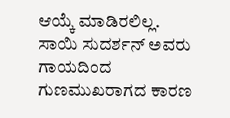ಆಯ್ಕೆ ಮಾಡಿರಲಿಲ್ಲ. ಸಾಯಿ ಸುದರ್ಶನ್‌ ಅವರು ಗಾಯದಿಂದ ಗುಣಮುಖರಾಗದ ಕಾರಣ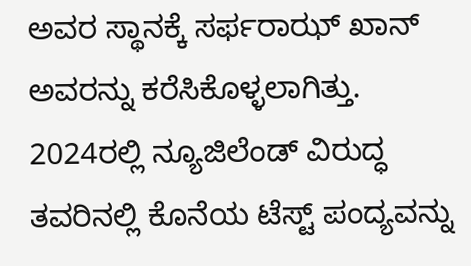ಅವರ ಸ್ಥಾನಕ್ಕೆ ಸರ್ಫರಾಝ್‌ ಖಾನ್‌ ಅವರನ್ನು ಕರೆಸಿಕೊಳ್ಳಲಾಗಿತ್ತು. 2024ರಲ್ಲಿ ನ್ಯೂಜಿಲೆಂಡ್‌ ವಿರುದ್ಧ ತವರಿನಲ್ಲಿ ಕೊನೆಯ ಟೆಸ್ಟ್‌ ಪಂದ್ಯವನ್ನು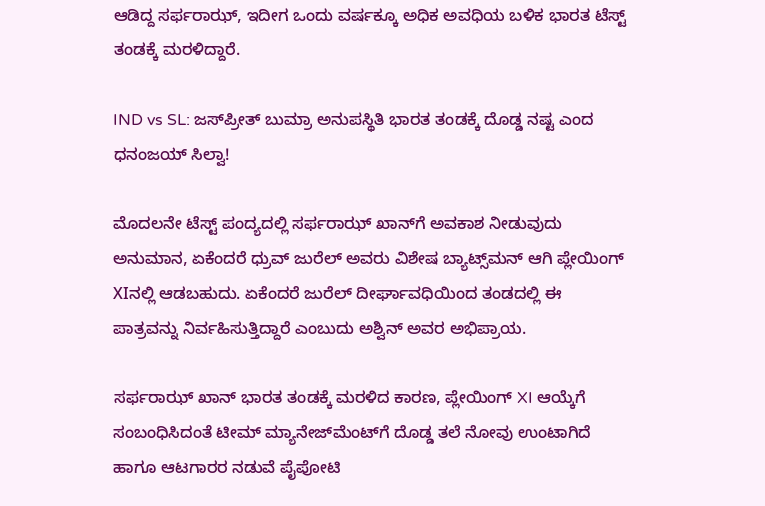ಆಡಿದ್ದ ಸರ್ಫರಾಝ್‌, ಇದೀಗ ಒಂದು ವರ್ಷಕ್ಕೂ ಅಧಿಕ ಅವಧಿಯ ಬಳಿಕ ಭಾರತ ಟೆಸ್ಟ್‌ ತಂಡಕ್ಕೆ ಮರಳಿದ್ದಾರೆ.

IND vs SL: ಜಸ್‌ಪ್ರೀತ್‌ ಬುಮ್ರಾ ಅನುಪಸ್ಥಿತಿ ಭಾರತ ತಂಡಕ್ಕೆ ದೊಡ್ಡ ನಷ್ಟ ಎಂದ ಧನಂಜಯ್‌ ಸಿಲ್ವಾ!

ಮೊದಲನೇ ಟೆಸ್ಟ್‌ ಪಂದ್ಯದಲ್ಲಿ ಸರ್ಫರಾಝ್‌ ಖಾನ್‌ಗೆ ಅವಕಾಶ ನೀಡುವುದು ಅನುಮಾನ, ಏಕೆಂದರೆ ಧ್ರುವ್‌ ಜುರೆಲ್‌ ಅವರು ವಿಶೇಷ ಬ್ಯಾಟ್ಸ್‌ಮನ್‌ ಆಗಿ ಪ್ಲೇಯಿಂಗ್‌ XIನಲ್ಲಿ ಆಡಬಹುದು. ಏಕೆಂದರೆ ಜುರೆಲ್‌ ದೀರ್ಘಾವಧಿಯಿಂದ ತಂಡದಲ್ಲಿ ಈ ಪಾತ್ರವನ್ನು ನಿರ್ವಹಿಸುತ್ತಿದ್ದಾರೆ ಎಂಬುದು ಅಶ್ವಿನ್‌ ಅವರ ಅಭಿಪ್ರಾಯ.

ಸರ್ಫರಾಝ್‌ ಖಾನ್‌ ಭಾರತ ತಂಡಕ್ಕೆ ಮರಳಿದ ಕಾರಣ, ಪ್ಲೇಯಿಂಗ್‌ XI ಆಯ್ಕೆಗೆ ಸಂಬಂಧಿಸಿದಂತೆ ಟೀಮ್‌ ಮ್ಯಾನೇಜ್‌ಮೆಂಟ್‌ಗೆ ದೊಡ್ಡ ತಲೆ ನೋವು ಉಂಟಾಗಿದೆ ಹಾಗೂ ಆಟಗಾರರ ನಡುವೆ ಪೈಪೋಟಿ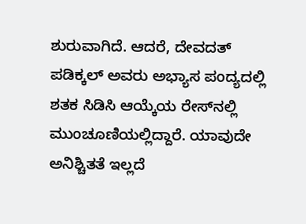ಶುರುವಾಗಿದೆ. ಆದರೆ, ದೇವದತ್‌ ಪಡಿಕ್ಕಲ್‌ ಅವರು ಅಭ್ಯಾಸ ಪಂದ್ಯದಲ್ಲಿ ಶತಕ ಸಿಡಿಸಿ ಆಯ್ಕೆಯ ರೇಸ್‌ನಲ್ಲಿ ಮುಂಚೂಣಿಯಲ್ಲಿದ್ದಾರೆ. ಯಾವುದೇ ಅನಿಶ್ಚಿತತೆ ಇಲ್ಲದೆ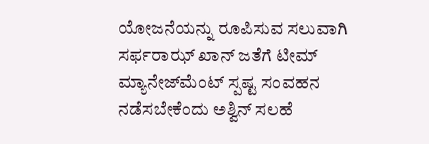ಯೋಜನೆಯನ್ನು ರೂಪಿಸುವ ಸಲುವಾಗಿ ಸರ್ಫರಾಝ್‌ ಖಾನ್‌ ಜತೆಗೆ ಟೀಮ್‌ ಮ್ಯಾನೇಜ್‌ಮೆಂಟ್‌ ಸ್ಪಷ್ಟ ಸಂವಹನ ನಡೆಸಬೇಕೆಂದು ಅಶ್ವಿನ್‌ ಸಲಹೆ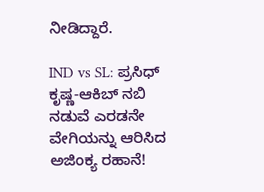ನೀಡಿದ್ದಾರೆ.

IND vs SL: ಪ್ರಸಿಧ್‌ ಕೃಷ್ಣ-ಆಕಿಬ್‌ ನಬಿ ನಡುವೆ ಎರಡನೇ ವೇಗಿಯನ್ನು ಆರಿಸಿದ ಅಜಿಂಕ್ಯ ರಹಾನೆ!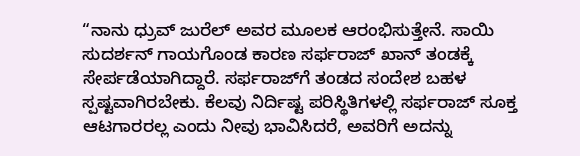“ನಾನು ಧ್ರುವ್‌ ಜುರೆಲ್‌ ಅವರ ಮೂಲಕ ಆರಂಭಿಸುತ್ತೇನೆ. ಸಾಯಿ ಸುದರ್ಶನ್ ಗಾಯಗೊಂಡ ಕಾರಣ ಸರ್ಫರಾಜ್ ಖಾನ್ ತಂಡಕ್ಕೆ ಸೇರ್ಪಡೆಯಾಗಿದ್ದಾರೆ. ಸರ್ಫರಾಜ್‌ಗೆ ತಂಡದ ಸಂದೇಶ ಬಹಳ ಸ್ಪಷ್ಟವಾಗಿರಬೇಕು. ಕೆಲವು ನಿರ್ದಿಷ್ಟ ಪರಿಸ್ಥಿತಿಗಳಲ್ಲಿ ಸರ್ಫರಾಜ್ ಸೂಕ್ತ ಆಟಗಾರರಲ್ಲ ಎಂದು ನೀವು ಭಾವಿಸಿದರೆ, ಅವರಿಗೆ ಅದನ್ನು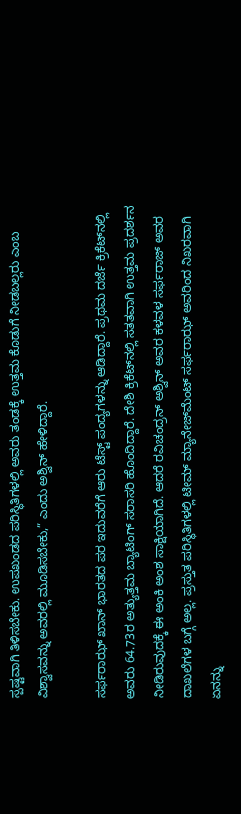ಸ್ಪಷ್ಟವಾಗಿ ತಿಳಿಸಬೇಕು. ಉಪಖಂಡದ ಪರಿಸ್ಥಿತಿಗಳಲ್ಲಿ ಅವರು ತಂಡಕ್ಕೆ ಉತ್ತಮ ಕೊಡುಗೆ ನೀಡಬಲ್ಲರು ಎಂಬ ವಿಶ್ವಾಸವನ್ನು ಅವರಲ್ಲಿ ಮೂಡಿಸಬೇಕು,” ಎಂದು ಅಶ್ವಿನ್ ಹೇಳಿದ್ದಾರೆ.

ಸರ್ಫರಾಝ್‌ ಖಾನ್ ಭಾರತದ ಪರ ಇದುವರೆಗೆ ಆರು ಟೆಸ್ಟ್ ಪಂದ್ಯಗಳನ್ನು ಆಡಿದ್ದಾರೆ. ಪ್ರಥಮ ದರ್ಜೆ ಕ್ರಿಕೆಟ್‌ನಲ್ಲಿ ಅವರು 64.73ರ ಅತ್ಯುತ್ತಮ ಬ್ಯಾಟಿಂಗ್ ಸರಾಸರಿ ಹೊಂದಿದ್ದಾರೆ. ದೇಶಿ ಕ್ರಿಕೆಟ್‌ನಲ್ಲಿ ಸತತವಾಗಿ ಉತ್ತಮ ಪ್ರದರ್ಶನ ನೀಡಿರುವುದಕ್ಕೆ ಈ ಅಂಕಿ ಅಂಶ ಸಾಕ್ಷಿಯಾಗಿದೆ. ಆದರೆ ರವಿಚಂದ್ರನ್ ಅಶ್ವಿನ್ ಅವರ ಕಳವಳ ಸರ್ಫರಾಜ್ ಅವರ ದಾಖಲೆಗಳ ಬಗ್ಗೆ ಅಲ್ಲ. ಪ್ರಸ್ತುತ ಪರಿಸ್ಥಿತಿಗಳಲ್ಲಿ ಟೀಮ್‌ ಮ್ಯಾನೇಜ್‌ಮೆಂಟ್‌ ಸರ್ಫರಾಝ್‌ ಅವರಿಂದ ನಿಖರವಾಗಿ ಏನನ್ನು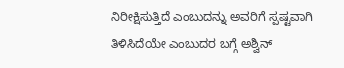ನಿರೀಕ್ಷಿಸುತ್ತಿದೆ ಎಂಬುದನ್ನು ಅವರಿಗೆ ಸ್ಪಷ್ಟವಾಗಿ ತಿಳಿಸಿದೆಯೇ ಎಂಬುದರ ಬಗ್ಗೆ ಅಶ್ವಿನ್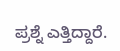ಪ್ರಶ್ನೆ ಎತ್ತಿದ್ದಾರೆ.